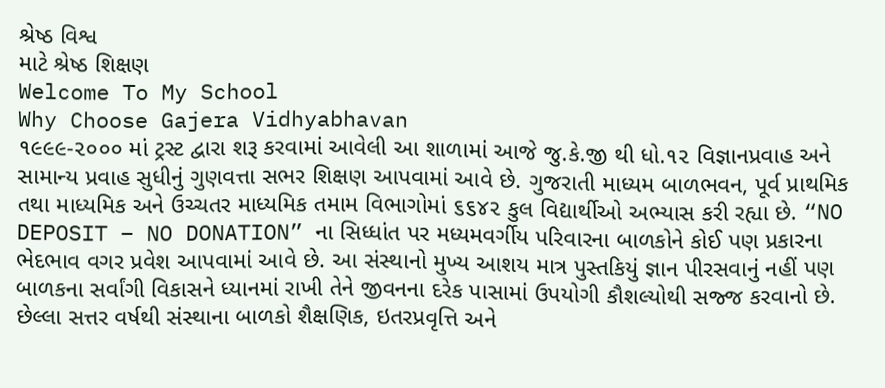શ્રેષ્ઠ વિશ્વ
માટે શ્રેષ્ઠ શિક્ષણ
Welcome To My School
Why Choose Gajera Vidhyabhavan
૧૯૯૯-૨૦૦૦ માં ટ્રસ્ટ દ્વારા શરૂ કરવામાં આવેલી આ શાળામાં આજે જુ.કે.જી થી ધો.૧૨ વિજ્ઞાનપ્રવાહ અને સામાન્ય પ્રવાહ સુધીનું ગુણવત્તા સભર શિક્ષણ આપવામાં આવે છે. ગુજરાતી માધ્યમ બાળભવન, પૂર્વ પ્રાથમિક તથા માધ્યમિક અને ઉચ્ચતર માધ્યમિક તમામ વિભાગોમાં ૬૬૪૨ કુલ વિદ્યાર્થીઓ અભ્યાસ કરી રહ્યા છે. “NO DEPOSIT – NO DONATION” ના સિધ્ધાંત પર મધ્યમવર્ગીય પરિવારના બાળકોને કોઈ પણ પ્રકારના ભેદભાવ વગર પ્રવેશ આપવામાં આવે છે. આ સંસ્થાનો મુખ્ય આશય માત્ર પુસ્તકિયું જ્ઞાન પીરસવાનું નહીં પણ બાળકના સર્વાંગી વિકાસને ધ્યાનમાં રાખી તેને જીવનના દરેક પાસામાં ઉપયોગી કૌશલ્યોથી સજ્જ કરવાનો છે. છેલ્લા સત્તર વર્ષથી સંસ્થાના બાળકો શૈક્ષણિક, ઇતરપ્રવૃત્તિ અને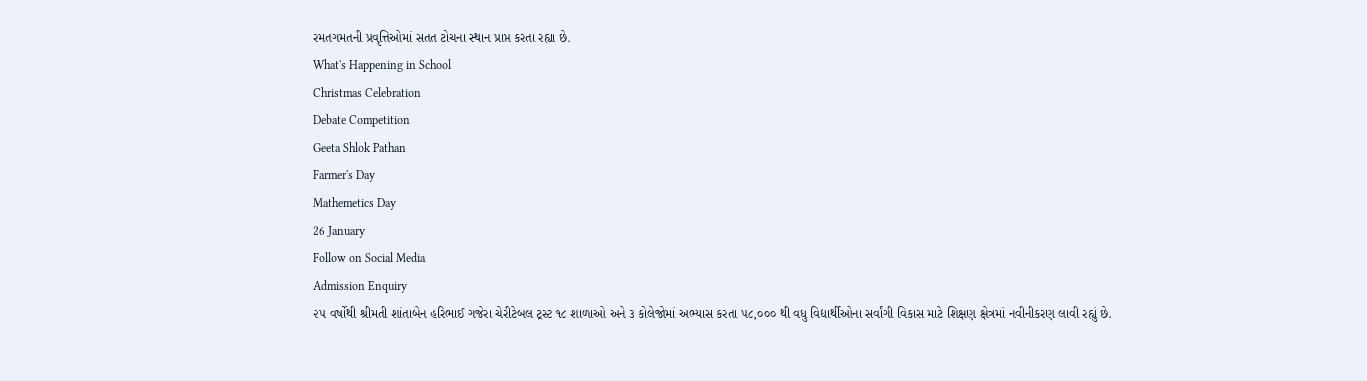રમતગમતની પ્રવૃત્તિઓમાં સતત ટોચના સ્થાન પ્રાપ્ત કરતા રહ્યા છે.
What's Happening in School
Christmas Celebration
Debate Competition
Geeta Shlok Pathan
Farmer's Day
Mathemetics Day
26 January
Follow on Social Media
Admission Enquiry
૨૫ વર્ષોથી શ્રીમતી શાંતાબેન હરિભાઈ ગજેરા ચેરીટેબલ ટ્રસ્ટ ૧૮ શાળાઓ અને ૩ કોલેજોમાં અભ્યાસ કરતા ૫૮,૦૦૦ થી વધુ વિદ્યાર્થીઓના સર્વાંગી વિકાસ માટે શિક્ષણ ક્ષેત્રમાં નવીનીકરણ લાવી રહ્યું છે.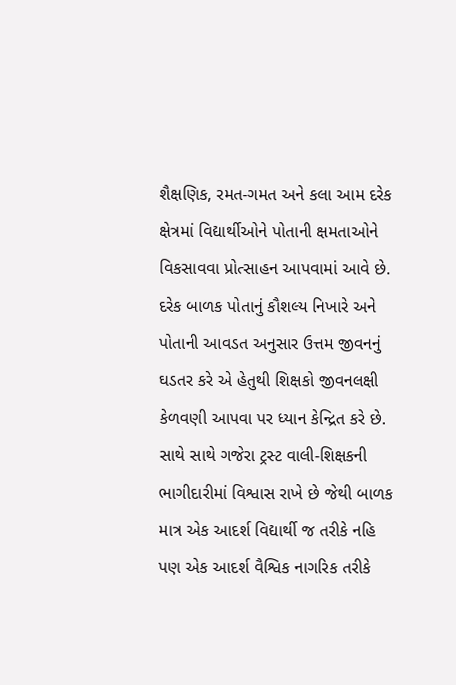શૈક્ષણિક, રમત-ગમત અને કલા આમ દરેક ક્ષેત્રમાં વિદ્યાર્થીઓને પોતાની ક્ષમતાઓને વિકસાવવા પ્રોત્સાહન આપવામાં આવે છે. દરેક બાળક પોતાનું કૌશલ્ય નિખારે અને પોતાની આવડત અનુસાર ઉત્તમ જીવનનું ઘડતર કરે એ હેતુથી શિક્ષકો જીવનલક્ષી કેળવણી આપવા પર ધ્યાન કેન્દ્રિત કરે છે.
સાથે સાથે ગજેરા ટ્રસ્ટ વાલી-શિક્ષકની ભાગીદારીમાં વિશ્વાસ રાખે છે જેથી બાળક માત્ર એક આદર્શ વિદ્યાર્થી જ તરીકે નહિ પણ એક આદર્શ વૈશ્વિક નાગરિક તરીકે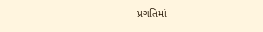પ્રગતિમાં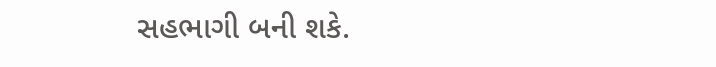સહભાગી બની શકે.